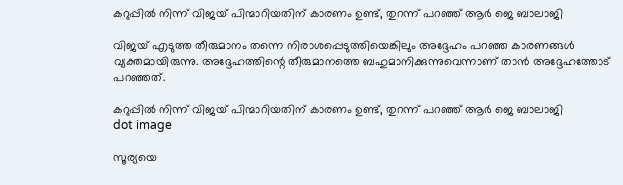കറുപ്പിൽ നിന്ന് വിജയ് പിന്മാറിയതിന് കാരണം ഉണ്ട്, തുറന്ന് പറഞ്ഞ് ആർ ജെ ബാലാജി

വിജയ് എടുത്ത തീരുമാനം തന്നെ നിരാശപ്പെടുത്തിയെങ്കിലും അദ്ദേഹം പറഞ്ഞ കാരണങ്ങള്‍ വ്യക്തമായിരുന്നു. അദ്ദേഹത്തിന്റെ തീരുമാനത്തെ ബഹുമാനിക്കുന്നുവെന്നാണ് താൻ അദ്ദേഹത്തോട് പറഞ്ഞത്.

കറുപ്പിൽ നിന്ന് വിജയ് പിന്മാറിയതിന് കാരണം ഉണ്ട്, തുറന്ന് പറഞ്ഞ് ആർ ജെ ബാലാജി
dot image

സൂര്യയെ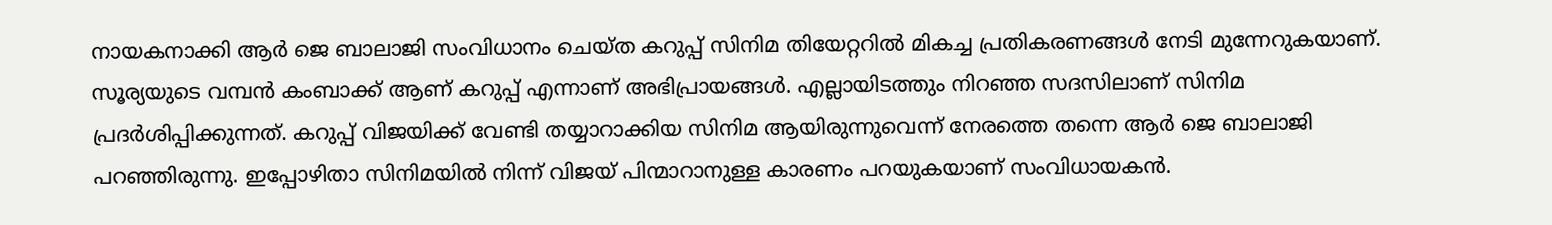നായകനാക്കി ആര്‍ ജെ ബാലാജി സംവിധാനം ചെയ്ത കറുപ്പ് സിനിമ തിയേറ്ററിൽ മികച്ച പ്രതികരണങ്ങൾ നേടി മുന്നേറുകയാണ്.
സൂര്യയുടെ വമ്പൻ കംബാക്ക് ആണ് കറുപ്പ് എന്നാണ് അഭിപ്രായങ്ങൾ. എല്ലായിടത്തും നിറഞ്ഞ സദസിലാണ് സിനിമ പ്രദർശിപ്പിക്കുന്നത്. കറുപ്പ് വിജയിക്ക് വേണ്ടി തയ്യാറാക്കിയ സിനിമ ആയിരുന്നുവെന്ന് നേരത്തെ തന്നെ ആർ ജെ ബാലാജി പറഞ്ഞിരുന്നു. ഇപ്പോഴിതാ സിനിമയിൽ നിന്ന് വിജയ് പിന്മാറാനുള്ള കാരണം പറയുകയാണ് സംവിധായകൻ.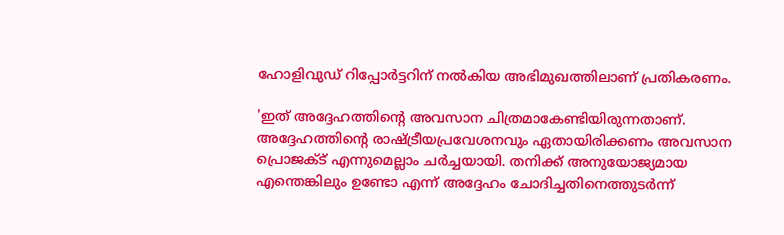ഹോളിവുഡ് റിപ്പോർട്ടറിന് നൽകിയ അഭിമുഖത്തിലാണ് പ്രതികരണം.

'ഇത് അദ്ദേഹത്തിന്റെ അവസാന ചിത്രമാകേണ്ടിയിരുന്നതാണ്. അദ്ദേഹത്തിന്റെ രാഷ്ട്രീയപ്രവേശനവും ഏതായിരിക്കണം അവസാന പ്രൊജക്ട് എന്നുമെല്ലാം ചർച്ചയായി. തനിക്ക് അനുയോജ്യമായ എന്തെങ്കിലും ഉണ്ടോ എന്ന് അദ്ദേഹം ചോദിച്ചതിനെത്തുടർന്ന്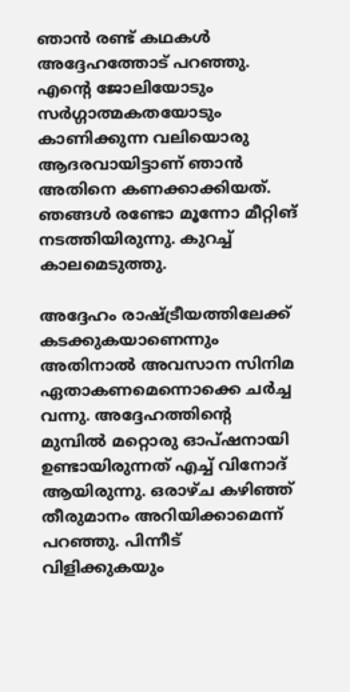ഞാൻ രണ്ട് കഥകൾ അദ്ദേഹത്തോട് പറഞ്ഞു. എന്റെ ജോലിയോടും സർഗ്ഗാത്മകതയോടും കാണിക്കുന്ന വലിയൊരു ആദരവായിട്ടാണ് ഞാൻ അതിനെ കണക്കാക്കിയത്. ഞങ്ങള്‍ രണ്ടോ മൂന്നോ മീറ്റിങ് നടത്തിയിരുന്നു. കുറച്ച് കാലമെടുത്തു.

അദ്ദേഹം രാഷ്ട്രീയത്തിലേക്ക് കടക്കുകയാണെന്നും അതിനാല്‍ അവസാന സിനിമ ഏതാകണമെന്നൊക്കെ ചര്‍ച്ച വന്നു. അദ്ദേഹത്തിന്റെ മുമ്പില്‍ മറ്റൊരു ഓപ്ഷനായി ഉണ്ടായിരുന്നത് എച്ച് വിനോദ് ആയിരുന്നു. ഒരാഴ്ച കഴിഞ്ഞ് തീരുമാനം അറിയിക്കാമെന്ന് പറഞ്ഞു. പിന്നീട് വിളിക്കുകയും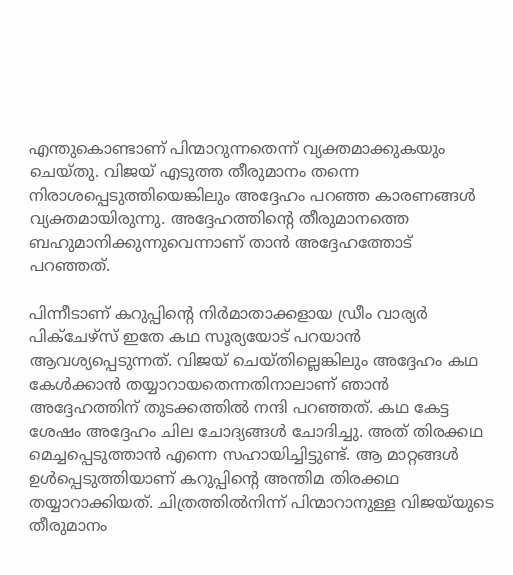എന്തുകൊണ്ടാണ് പിന്മാറുന്നതെന്ന് വ്യക്തമാക്കുകയും ചെയ്തു. വിജയ് എടുത്ത തീരുമാനം തന്നെ നിരാശപ്പെടുത്തിയെങ്കിലും അദ്ദേഹം പറഞ്ഞ കാരണങ്ങള്‍ വ്യക്തമായിരുന്നു. അദ്ദേഹത്തിന്റെ തീരുമാനത്തെ ബഹുമാനിക്കുന്നുവെന്നാണ് താൻ അദ്ദേഹത്തോട് പറഞ്ഞത്.

പിന്നീടാണ് കറുപ്പിന്റെ നിര്‍മാതാക്കളായ ഡ്രീം വാര്യര്‍ പിക്‌ചേഴ്‌സ് ഇതേ കഥ സൂര്യയോട് പറയാന്‍ ആവശ്യപ്പെടുന്നത്. വിജയ് ചെയ്തില്ലെങ്കിലും അദ്ദേഹം കഥ കേള്‍ക്കാന്‍ തയ്യാറായതെന്നതിനാലാണ് ഞാന്‍ അദ്ദേഹത്തിന് തുടക്കത്തില്‍ നന്ദി പറഞ്ഞത്. കഥ കേട്ട ശേഷം അദ്ദേഹം ചില ചോദ്യങ്ങള്‍ ചോദിച്ചു. അത് തിരക്കഥ മെച്ചപ്പെടുത്താന്‍ എന്നെ സഹായിച്ചിട്ടുണ്ട്. ആ മാറ്റങ്ങൾ ഉൾപ്പെടുത്തിയാണ് കറുപ്പിന്റെ അന്തിമ തിരക്കഥ തയ്യാറാക്കിയത്. ചിത്രത്തിൽനിന്ന് പിന്മാറാനുള്ള വിജയ്‍യുടെ തീരുമാനം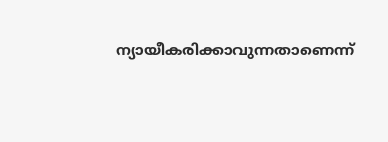ന്യായീകരിക്കാവുന്നതാണെന്ന്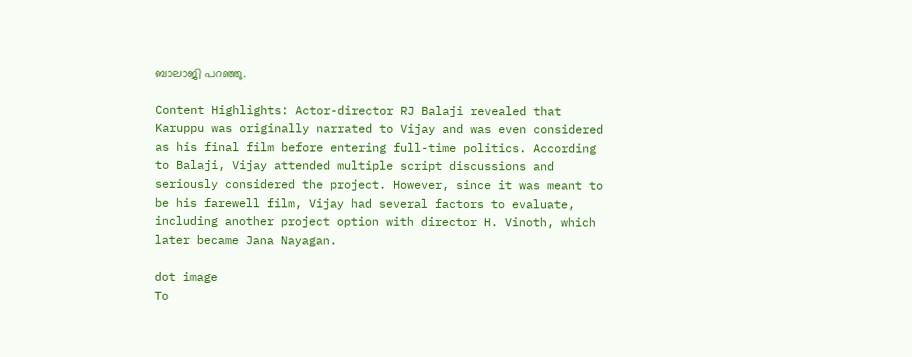ബാലാജി പറഞ്ഞു.

Content Highlights: Actor-director RJ Balaji revealed that Karuppu was originally narrated to Vijay and was even considered as his final film before entering full-time politics. According to Balaji, Vijay attended multiple script discussions and seriously considered the project. However, since it was meant to be his farewell film, Vijay had several factors to evaluate, including another project option with director H. Vinoth, which later became Jana Nayagan.

dot image
To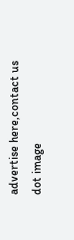advertise here,contact us
dot image